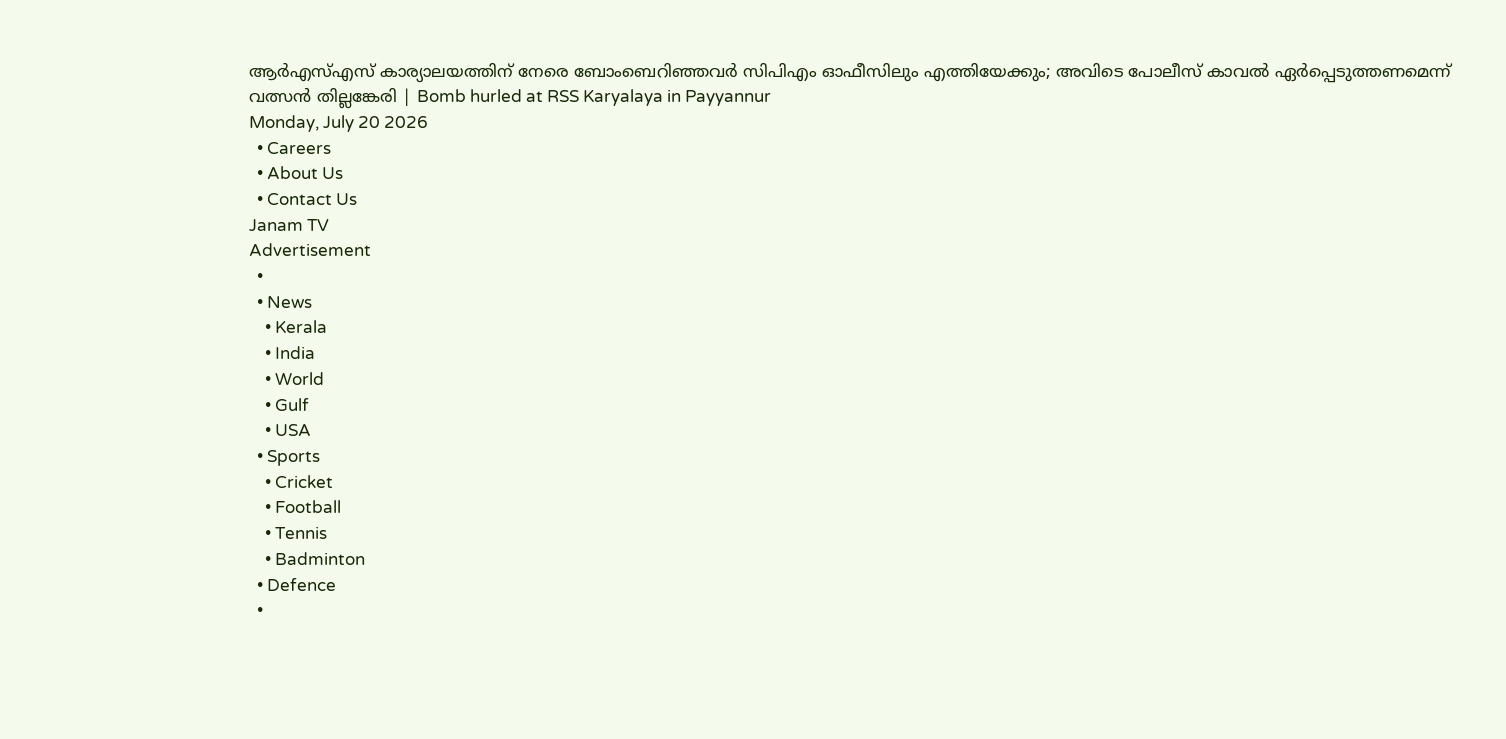ആർഎസ്എസ് കാര്യാലയത്തിന് നേരെ ബോംബെറിഞ്ഞവർ സിപിഎം ഓഫീസിലും എത്തിയേക്കും; അവിടെ പോലീസ് കാവൽ ഏർപ്പെടുത്തണമെന്ന് വത്സൻ തില്ലങ്കേരി | Bomb hurled at RSS Karyalaya in Payyannur
Monday, July 20 2026
  • Careers
  • About Us
  • Contact Us
Janam TV
Advertisement
  •
  • News
    • Kerala
    • India
    • World
    • Gulf
    • USA
  • Sports
    • Cricket
    • Football
    • Tennis
    • Badminton
  • Defence
  •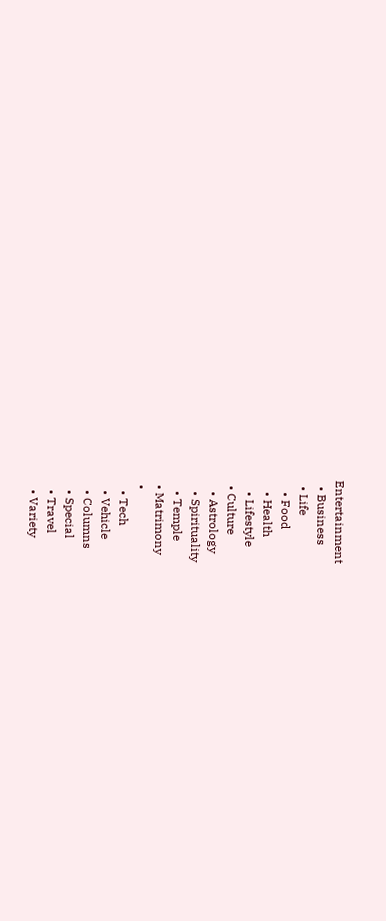Entertainment
  • Business
  • Life
    • Food
    • Health
    • Lifestyle
  • Culture
    • Astrology
    • Spirituality
    • Temple
  • Matrimony
  •
    • Tech
    • Vehicle
    • Columns
    • Special
    • Travel
    • Variety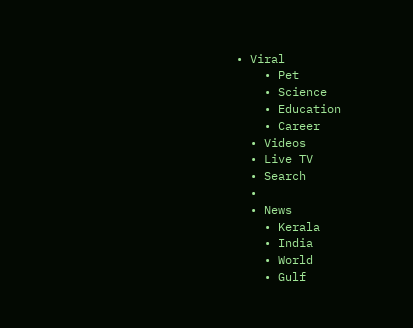• Viral
    • Pet
    • Science
    • Education
    • Career
  • Videos
  • Live TV
  • Search
  •
  • News
    • Kerala
    • India
    • World
    • Gulf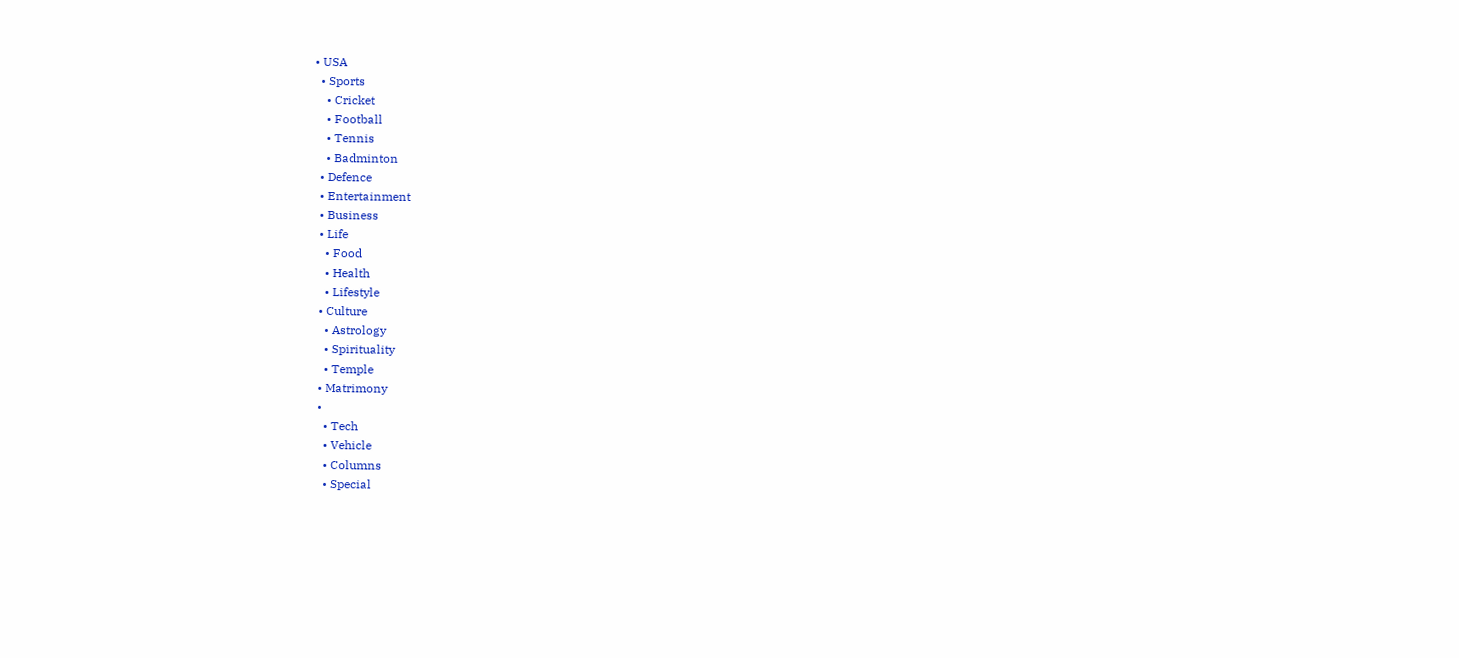• USA
  • Sports
    • Cricket
    • Football
    • Tennis
    • Badminton
  • Defence
  • Entertainment
  • Business
  • Life
    • Food
    • Health
    • Lifestyle
  • Culture
    • Astrology
    • Spirituality
    • Temple
  • Matrimony
  •
    • Tech
    • Vehicle
    • Columns
    • Special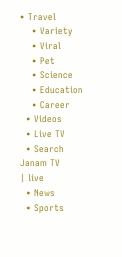• Travel
    • Variety
    • Viral
    • Pet
    • Science
    • Education
    • Career
  • Videos
  • Live TV
  • Search
Janam TV
| live
  • News
  • Sports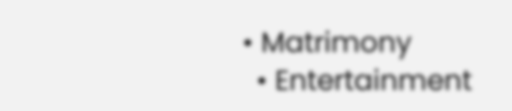• Matrimony
  • Entertainment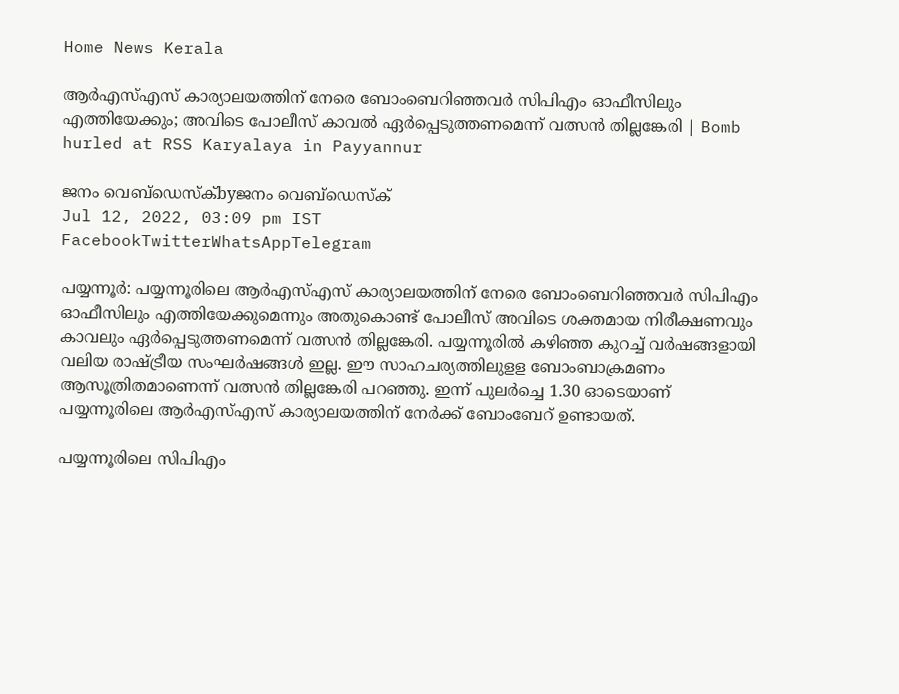Home News Kerala

ആർഎസ്എസ് കാര്യാലയത്തിന് നേരെ ബോംബെറിഞ്ഞവർ സിപിഎം ഓഫീസിലും എത്തിയേക്കും; അവിടെ പോലീസ് കാവൽ ഏർപ്പെടുത്തണമെന്ന് വത്സൻ തില്ലങ്കേരി | Bomb hurled at RSS Karyalaya in Payyannur

ജനം വെബ്‌ഡെസ്ക്byജനം വെബ്‌ഡെസ്ക്
Jul 12, 2022, 03:09 pm IST
FacebookTwitterWhatsAppTelegram

പയ്യന്നൂർ: പയ്യന്നൂരിലെ ആർഎസ്എസ് കാര്യാലയത്തിന് നേരെ ബോംബെറിഞ്ഞവർ സിപിഎം ഓഫീസിലും എത്തിയേക്കുമെന്നും അതുകൊണ്ട് പോലീസ് അവിടെ ശക്തമായ നിരീക്ഷണവും കാവലും ഏർപ്പെടുത്തണമെന്ന് വത്സൻ തില്ലങ്കേരി. പയ്യന്നൂരിൽ കഴിഞ്ഞ കുറച്ച് വർഷങ്ങളായി വലിയ രാഷ്‌ട്രീയ സംഘർഷങ്ങൾ ഇല്ല. ഈ സാഹചര്യത്തിലുളള ബോംബാക്രമണം ആസൂത്രിതമാണെന്ന് വത്സൻ തില്ലങ്കേരി പറഞ്ഞു. ഇന്ന് പുലർച്ചെ 1.30 ഓടെയാണ് പയ്യന്നൂരിലെ ആർഎസ്എസ് കാര്യാലയത്തിന് നേർക്ക് ബോംബേറ് ഉണ്ടായത്.

പയ്യന്നൂരിലെ സിപിഎം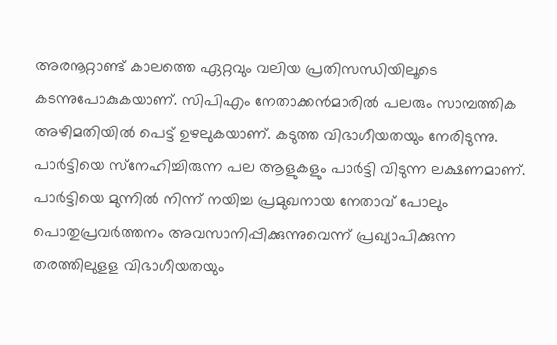അരനൂറ്റാണ്ട് കാലത്തെ ഏറ്റവും വലിയ പ്രതിസന്ധിയിലൂടെ കടന്നുപോകുകയാണ്. സിപിഎം നേതാക്കൻമാരിൽ പലരും സാമ്പത്തിക അഴിമതിയിൽ പെട്ട് ഉഴലുകയാണ്. കടുത്ത വിഭാഗീയതയും നേരിടുന്നു. പാർട്ടിയെ സ്‌നേഹിച്ചിരുന്ന പല ആളുകളും പാർട്ടി വിടുന്ന ലക്ഷണമാണ്. പാർട്ടിയെ മുന്നിൽ നിന്ന് നയിച്ച പ്രമുഖനായ നേതാവ് പോലും പൊതുപ്രവർത്തനം അവസാനിപ്പിക്കുന്നുവെന്ന് പ്രഖ്യാപിക്കുന്ന തരത്തിലുളള വിഭാഗീയതയും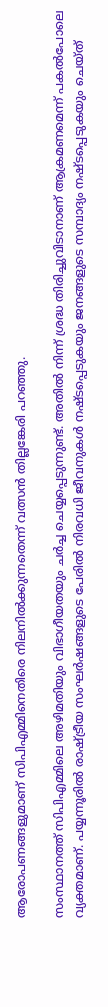ആരോപണങ്ങളുമാണ് സിപിഎമ്മിനെതിരെ നിലനിൽക്കുന്നതെന്ന് വത്സൻ തില്ലങ്കേരി പറഞ്ഞു.

സംസ്ഥാനത്ത് സിപിഎമ്മിലെ അഴിമതിയും വിഭാഗീയതയും ചർച്ച ചെയ്യപ്പെടുന്നുണ്ട്. അതിൽ നിന്ന് ശ്രദ്ധ തിരിച്ചുവിടാനാണ് ആക്രമണമെന്ന് പകൽപോലെ വ്യക്തമാണ്. പയ്യന്നൂരിൽ രാഷ്‌ട്രീയ സംഘർഷങ്ങളുടെ പേരിൽ നിരവധി ജീവനുകൾ നഷ്ടപ്പെടുകയും ജനങ്ങളുടെ സമ്പാദ്യം നഷ്ടപ്പെടുകയും ചെയ്ത്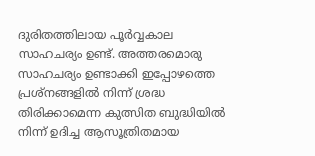ദുരിതത്തിലായ പൂർവ്വകാല സാഹചര്യം ഉണ്ട്. അത്തരമൊരു സാഹചര്യം ഉണ്ടാക്കി ഇപ്പോഴത്തെ പ്രശ്‌നങ്ങളിൽ നിന്ന് ശ്രദ്ധ തിരിക്കാമെന്ന കുത്സിത ബുദ്ധിയിൽ നിന്ന് ഉദിച്ച ആസൂത്രിതമായ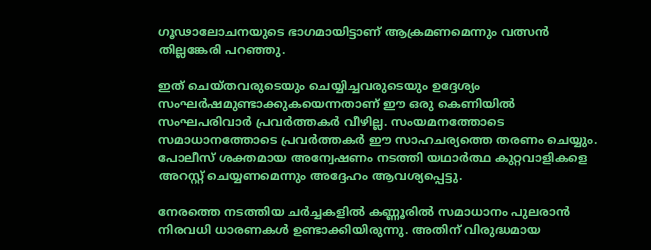ഗൂഢാലോചനയുടെ ഭാഗമായിട്ടാണ് ആക്രമണമെന്നും വത്സൻ തില്ലങ്കേരി പറഞ്ഞു.

ഇത് ചെയ്തവരുടെയും ചെയ്യിച്ചവരുടെയും ഉദ്ദേശ്യം സംഘർഷമുണ്ടാക്കുകയെന്നതാണ് ഈ ഒരു കെണിയിൽ സംഘപരിവാർ പ്രവർത്തകർ വീഴില്ല. സംയമനത്തോടെ സമാധാനത്തോടെ പ്രവർത്തകർ ഈ സാഹചര്യത്തെ തരണം ചെയ്യും. പോലീസ് ശക്തമായ അന്വേഷണം നടത്തി യഥാർത്ഥ കുറ്റവാളികളെ അറസ്റ്റ് ചെയ്യണമെന്നും അദ്ദേഹം ആവശ്യപ്പെട്ടു.

നേരത്തെ നടത്തിയ ചർച്ചകളിൽ കണ്ണൂരിൽ സമാധാനം പുലരാൻ നിരവധി ധാരണകൾ ഉണ്ടാക്കിയിരുന്നു. അതിന് വിരുദ്ധമായ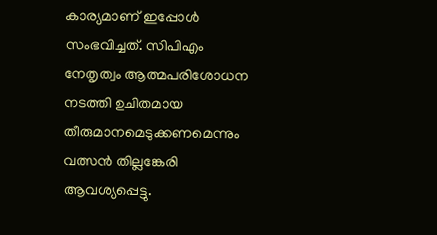കാര്യമാണ് ഇപ്പോൾ സംഭവിച്ചത്. സിപിഎം നേതൃത്വം ആത്മപരിശോധന നടത്തി ഉചിതമായ തീരുമാനമെടുക്കണമെന്നും വത്സൻ തില്ലങ്കേരി ആവശ്യപ്പെട്ടു.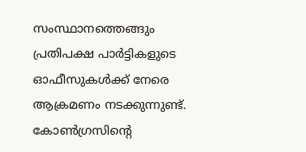സംസ്ഥാനത്തെങ്ങും പ്രതിപക്ഷ പാർട്ടികളുടെ ഓഫീസുകൾക്ക് നേരെ ആക്രമണം നടക്കുന്നുണ്ട്. കോൺഗ്രസിന്റെ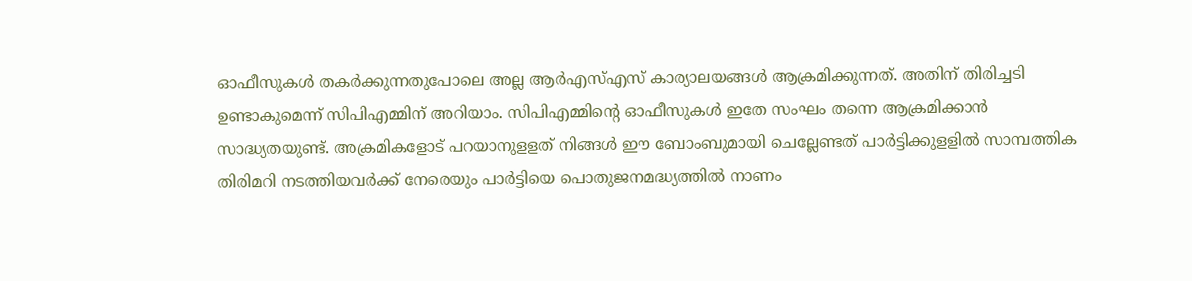ഓഫീസുകൾ തകർക്കുന്നതുപോലെ അല്ല ആർഎസ്എസ് കാര്യാലയങ്ങൾ ആക്രമിക്കുന്നത്. അതിന് തിരിച്ചടി ഉണ്ടാകുമെന്ന് സിപിഎമ്മിന് അറിയാം. സിപിഎമ്മിന്റെ ഓഫീസുകൾ ഇതേ സംഘം തന്നെ ആക്രമിക്കാൻ സാദ്ധ്യതയുണ്ട്. അക്രമികളോട് പറയാനുളളത് നിങ്ങൾ ഈ ബോംബുമായി ചെല്ലേണ്ടത് പാർട്ടിക്കുളളിൽ സാമ്പത്തിക തിരിമറി നടത്തിയവർക്ക് നേരെയും പാർട്ടിയെ പൊതുജനമദ്ധ്യത്തിൽ നാണം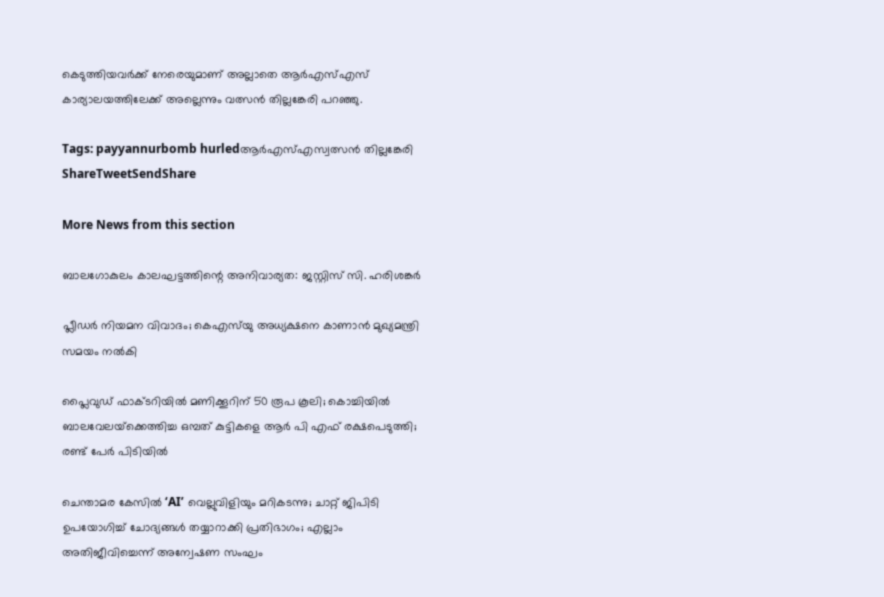കെടുത്തിയവർക്ക് നേരെയുമാണ് അല്ലാതെ ആർഎസ്എസ് കാര്യാലയത്തിലേക്ക് അല്ലെന്നും വത്സൻ തില്ലങ്കേരി പറഞ്ഞു.

Tags: payyannurbomb hurledആർഎസ്എസ്വത്സൻ തില്ലങ്കേരി
ShareTweetSendShare

More News from this section

ബാലഗോകുലം കാലഘട്ടത്തിന്റെ അനിവാര്യത: ജസ്റ്റിസ് സി. ഹരിശങ്കര്‍

പ്ലീഡർ നിയമന വിവാദം; കെഎസ്‌യു അധ്യക്ഷനെ കാണാൻ മുഖ്യമന്ത്രി സമയം നൽകി

പ്ലൈവുഡ് ഫാക്ടറിയിൽ മണിക്കൂറിന് 50 രൂപ കൂലി; കൊച്ചിയിൽ ബാലവേലയ്‌ക്കെത്തിച്ച ഒമ്പത് കുട്ടികളെ ആർ പി എഫ് രക്ഷപെടുത്തി; രണ്ട് പേർ പിടിയിൽ

ചെന്താമര കേസിൽ ‘AI’ വെല്ലുവിളിയും മറികടന്നു; ചാറ്റ് ജിപിടി ഉപയോഗിച്ച് ചോദ്യങ്ങൾ തയ്യാറാക്കി പ്രതിഭാഗം; എല്ലാം അതിജീവിച്ചെന്ന് അന്വേഷണ സംഘം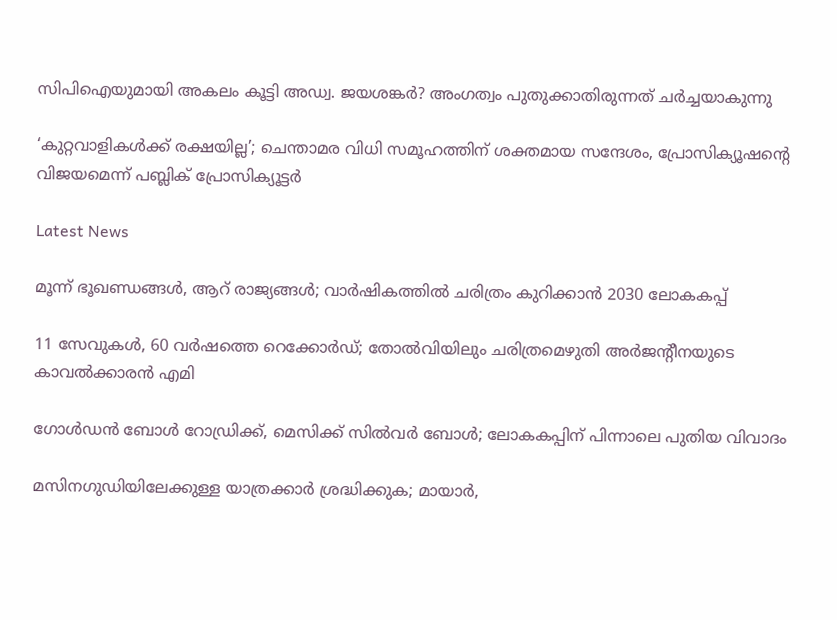സിപിഐയുമായി അകലം കൂട്ടി അഡ്വ. ജയശങ്കർ? അംഗത്വം പുതുക്കാതിരുന്നത് ചർച്ചയാകുന്നു

‘കുറ്റവാളികൾക്ക് രക്ഷയില്ല’; ചെന്താമര വിധി സമൂഹത്തിന് ശക്തമായ സന്ദേശം, പ്രോസിക്യൂഷന്റെ വിജയമെന്ന് പബ്ലിക് പ്രോസിക്യൂട്ടർ

Latest News

മൂന്ന് ഭൂഖണ്ഡങ്ങള്‍, ആറ് രാജ്യങ്ങള്‍; വാര്‍ഷികത്തില്‍ ചരിത്രം കുറിക്കാന്‍ 2030 ലോകകപ്പ്

11 സേവുകള്‍, 60 വര്‍ഷത്തെ റെക്കോര്‍ഡ്; തോല്‍വിയിലും ചരിത്രമെഴുതി അര്‍ജന്റീനയുടെ കാവല്‍ക്കാരന്‍ എമി

ഗോള്‍ഡന്‍ ബോള്‍ റോഡ്രിക്ക്, മെസിക്ക് സില്‍വര്‍ ബോള്‍; ലോകകപ്പിന് പിന്നാലെ പുതിയ വിവാദം

മസിനഗുഡിയിലേക്കുള്ള യാത്രക്കാർ ശ്രദ്ധിക്കുക; മായാർ,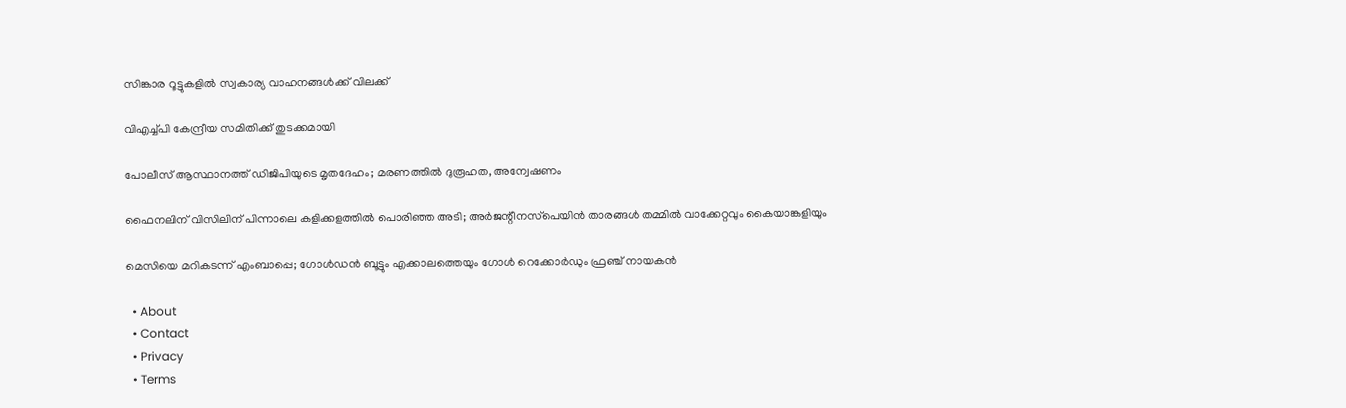സിങ്കാര റൂട്ടുകളിൽ സ്വകാര്യ വാഹനങ്ങൾക്ക് വിലക്ക്

വിഎച്ച്പി കേന്ദ്രീയ സമിതിക്ക് തുടക്കമായി

പോലീസ് ആസ്ഥാനത്ത് ഡിജിപിയുടെ മൃതദേഹം; മരണത്തിൽ ദുരൂഹത, അന്വേഷണം

ഫൈനലിന് വിസിലിന് പിന്നാലെ കളിക്കളത്തില്‍ പൊരിഞ്ഞ അടി; അര്‍ജന്റീനസ്‌പെയിന്‍ താരങ്ങള്‍ തമ്മില്‍ വാക്കേറ്റവും കൈയാങ്കളിയും

മെസിയെ മറികടന്ന് എംബാപ്പെ; ഗോള്‍ഡന്‍ ബൂട്ടും എക്കാലത്തെയും ഗോള്‍ റെക്കോര്‍ഡും ഫ്രഞ്ച് നായകന്‍

  • About
  • Contact
  • Privacy
  • Terms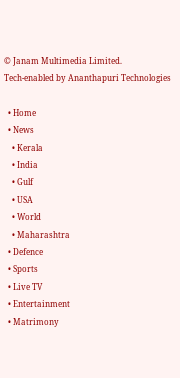© Janam Multimedia Limited.
Tech-enabled by Ananthapuri Technologies

  • Home
  • News
    • Kerala
    • India
    • Gulf
    • USA
    • World
    • Maharashtra
  • Defence
  • Sports
  • Live TV
  • Entertainment
  • Matrimony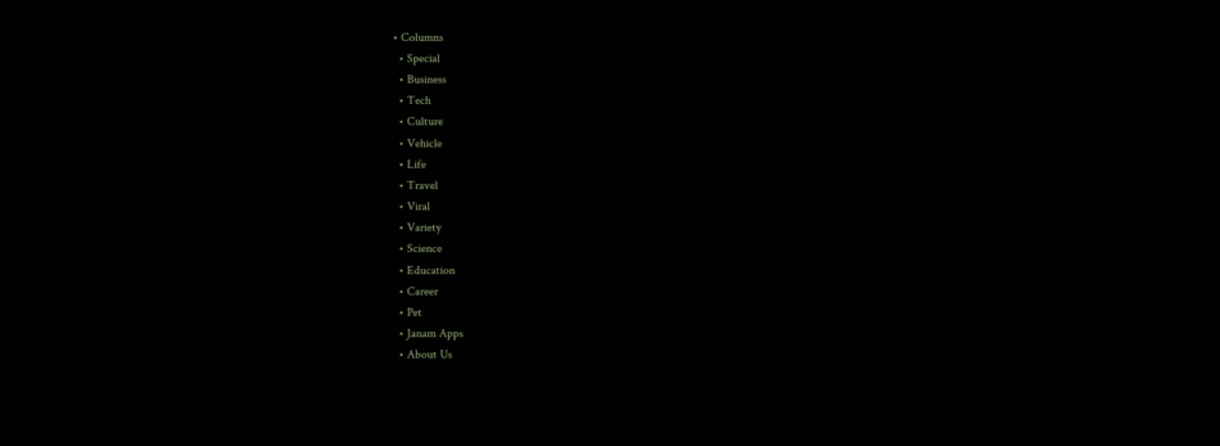• Columns
  • Special
  • Business
  • Tech
  • Culture
  • Vehicle
  • Life
  • Travel
  • Viral
  • Variety
  • Science
  • Education
  • Career
  • Pet
  • Janam Apps
  • About Us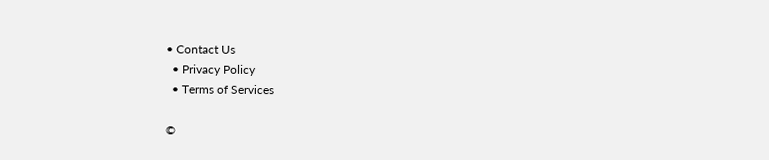• Contact Us
  • Privacy Policy
  • Terms of Services

©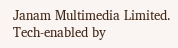Janam Multimedia Limited.
Tech-enabled by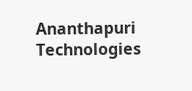Ananthapuri Technologies